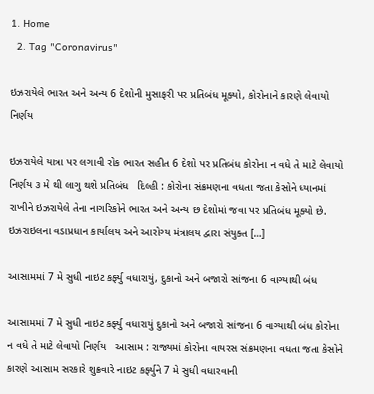1. Home
  2. Tag "Coronavirus"

ઇઝરાયેલે ભારત અને અન્ય 6 દેશોની મુસાફરી પર પ્રતિબંધ મૂક્યો, કોરોનાને કારણે લેવાયો નિર્ણય

ઇઝરાયેલે યાત્રા પર લગાવી રોક ભારત સહીત 6 દેશો પર પ્રતિબંધ કોરોના ન વધે તે માટે લેવાયો નિર્ણય ૩ મે થી લાગુ થશે પ્રતિબંધ   દિલ્હી : કોરોના સંક્રમણના વધતા જતા કેસોને ધ્યાનમાં રાખીને ઇઝરાયેલે તેના નાગરિકોને ભારત અને અન્ય છ દેશોમાં જવા પર પ્રતિબંધ મૂક્યો છે. ઇઝરાઇલના વડાપ્રધાન કાર્યાલય અને આરોગ્ય મંત્રાલય દ્વારા સંયુક્ત […]

આસામમાં 7 મે સુધી નાઇટ કર્ફ્યુ વધારાયું, દુકાનો અને બજારો સાંજના 6 વાગ્યાથી બંધ

આસામમાં 7 મે સુધી નાઇટ કર્ફ્યુ વધારાયું દુકાનો અને બજારો સાંજના 6 વાગ્યાથી બંધ કોરોના ન વધે તે માટે લેવાયો નિર્ણય   આસામ : રાજ્યમાં કોરોના વાયરસ સંક્રમણના વધતા જતા કેસોને કારણે આસામ સરકારે શુક્રવારે નાઇટ કર્ફ્યુને 7 મે સુધી વધારવાની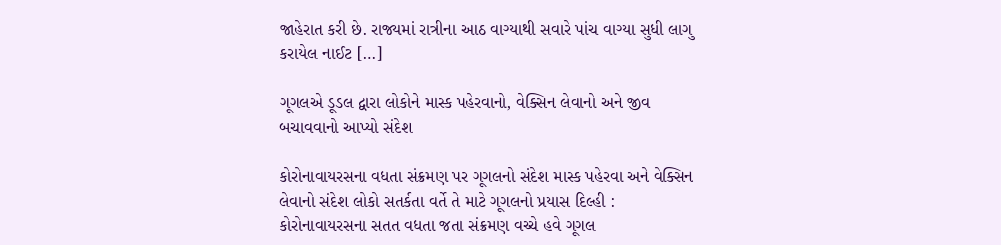જાહેરાત કરી છે. રાજ્યમાં રાત્રીના આઠ વાગ્યાથી સવારે પાંચ વાગ્યા સુધી લાગુ કરાયેલ નાઈટ […]

ગૂગલએ ડૂડલ દ્વારા લોકોને માસ્ક પહેરવાનો, વેક્સિન લેવાનો અને જીવ બચાવવાનો આપ્યો સંદેશ

કોરોનાવાયરસના વધતા સંક્રમણ પર ગૂગલનો સંદેશ માસ્ક પહેરવા અને વેક્સિન લેવાનો સંદેશ લોકો સતર્કતા વર્તે તે માટે ગૂગલનો પ્રયાસ દિલ્હી : કોરોનાવાયરસના સતત વધતા જતા સંક્રમણ વચ્ચે હવે ગૂગલ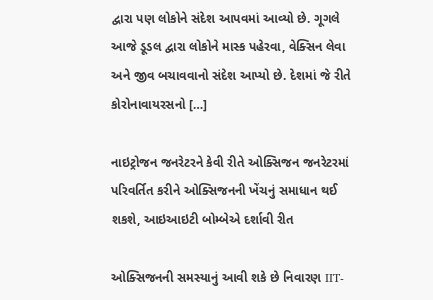દ્વારા પણ લોકોને સંદેશ આપવમાં આવ્યો છે. ગૂગલે આજે ડૂડલ દ્વારા લોકોને માસ્ક પહેરવા, વેક્સિન લેવા અને જીવ બચાવવાનો સંદેશ આપ્યો છે. દેશમાં જે રીતે કોરોનાવાયરસનો […]

નાઇટ્રોજન જનરેટરને કેવી રીતે ઓક્સિજન જનરેટરમાં પરિવર્તિત કરીને ઓક્સિજનની ખેંચનું સમાધાન થઈ શકશે, આઇઆઇટી બોમ્બેએ દર્શાવી રીત

ઓક્સિજનની સમસ્યાનું આવી શકે છે નિવારણ IIT-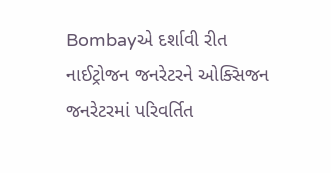Bombayએ દર્શાવી રીત નાઈટ્રોજન જનરેટરને ઓક્સિજન જનરેટરમાં પરિવર્તિત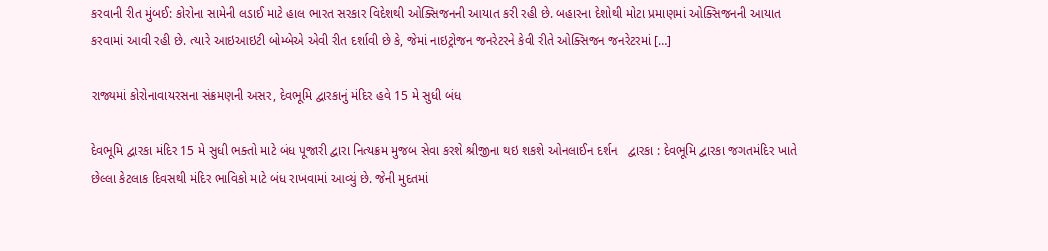કરવાની રીત મુંબઈ: કોરોના સામેની લડાઈ માટે હાલ ભારત સરકાર વિદેશથી ઓક્સિજનની આયાત કરી રહી છે. બહારના દેશોથી મોટા પ્રમાણમાં ઓક્સિજનની આયાત કરવામાં આવી રહી છે. ત્યારે આઇઆઇટી બોમ્બેએ એવી રીત દર્શાવી છે કે, જેમાં નાઇટ્રોજન જનરેટરને કેવી રીતે ઓક્સિજન જનરેટરમાં […]

રાજ્યમાં કોરોનાવાયરસના સંક્રમણની અસર, દેવભૂમિ દ્વારકાનું મંદિર હવે 15 મે સુધી બંધ

દેવભૂમિ દ્વારકા મંદિર 15 મે સુધી ભક્તો માટે બંધ પૂજારી દ્વારા નિત્યક્રમ મુજબ સેવા કરશે શ્રીજીના થઇ શકશે ઓનલાઈન દર્શન   દ્વારકા : દેવભૂમિ દ્વારકા જગતમંદિર ખાતે છેલ્લા કેટલાક દિવસથી મંદિર ભાવિકો માટે બંધ રાખવામાં આવ્યું છે. જેની મુદતમાં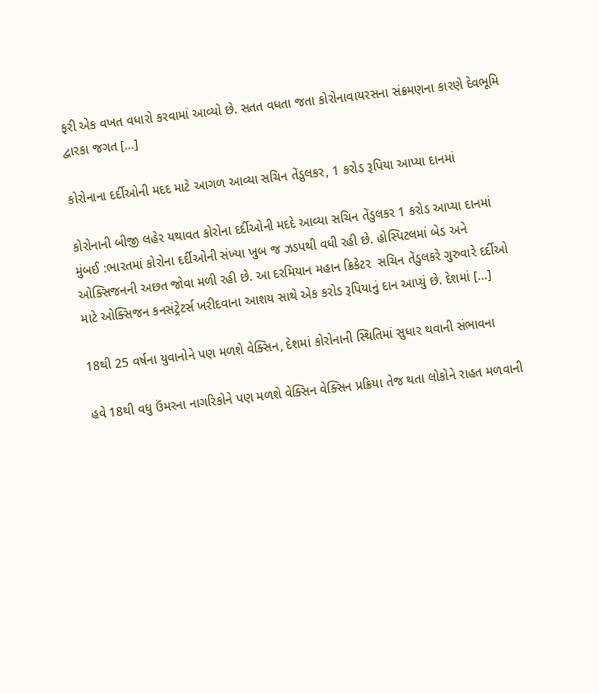ફરી એક વખત વધારો કરવામાં આવ્યો છે. સતત વધતા જતા કોરોનાવાયરસના સંક્રમણના કારણે દેવભૂમિ દ્વારકા જગત […]

કોરોનાના દર્દીઓની મદદ માટે આગળ આવ્યા સચિન તેંડુલકર, 1 કરોડ રૂપિયા આપ્યા દાનમાં

કોરોનાની બીજી લહેર યથાવત કોરોના દર્દીઓની મદદે આવ્યા સચિન તેંડુલકર 1 કરોડ આપ્યા દાનમાં  મુંબઈ :ભારતમાં કોરોના દર્દીઓની સંખ્યા ખુબ જ ઝડપથી વધી રહી છે. હોસ્પિટલમાં બેડ અને ઓક્સિજનની અછત જોવા મળી રહી છે. આ દરમિયાન મહાન ક્રિકેટર  સચિન તેંડુલકરે ગુરુવારે દર્દીઓ માટે ઓક્સિજન કનસંટ્રેટર્સ ખરીદવાના આશય સાથે એક કરોડ રૂપિયાનું દાન આપ્યું છે. દેશમાં […]

18થી 25 વર્ષના યુવાનોને પણ મળશે વેક્સિન, દેશમાં કોરોનાની સ્થિતિમાં સુધાર થવાની સંભાવના

હવે 18થી વધુ ઉંમરના નાગરિકોને પણ મળશે વેક્સિન વેક્સિન પ્રક્રિયા તેજ થતા લોકોને રાહત મળવાની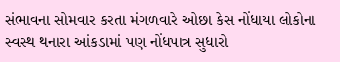સંભાવના સોમવાર કરતા મંગળવારે ઓછા કેસ નોંધાયા લોકોના સ્વસ્થ થનારા આંકડામાં પણ નોંધપાત્ર સુધારો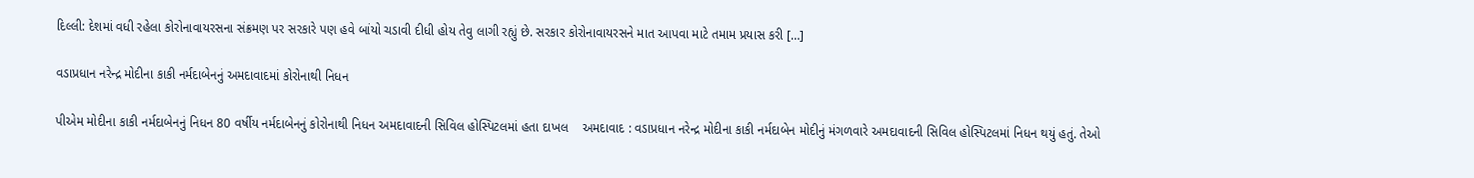દિલ્લી: દેશમાં વધી રહેલા કોરોનાવાયરસના સંક્રમણ પર સરકારે પણ હવે બાંયો ચડાવી દીધી હોય તેવુ લાગી રહ્યું છે. સરકાર કોરોનાવાયરસને માત આપવા માટે તમામ પ્રયાસ કરી […]

વડાપ્રધાન નરેન્દ્ર મોદીના કાકી નર્મદાબેનનું અમદાવાદમાં કોરોનાથી નિધન

પીએમ મોદીના કાકી નર્મદાબેનનું નિધન 80 વર્ષીય નર્મદાબેનનું કોરોનાથી નિધન અમદાવાદની સિવિલ હોસ્પિટલમાં હતા દાખલ    અમદાવાદ : વડાપ્રધાન નરેન્દ્ર મોદીના કાકી નર્મદાબેન મોદીનું મંગળવારે અમદાવાદની સિવિલ હોસ્પિટલમાં નિધન થયું હતું. તેઓ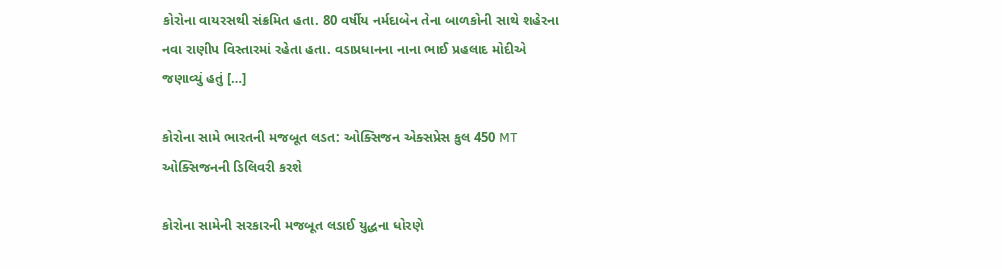કોરોના વાયરસથી સંક્રમિત હતા. 80 વર્ષીય નર્મદાબેન તેના બાળકોની સાથે શહેરના નવા રાણીપ વિસ્તારમાં રહેતા હતા. વડાપ્રધાનના નાના ભાઈ પ્રહલાદ મોદીએ જણાવ્યું હતું […]

કોરોના સામે ભારતની મજબૂત લડત: ઓક્સિજન એક્સપ્રેસ કુલ 450 MT ઓક્સિજનની ડિલિવરી કરશે

કોરોના સામેની સરકારની મજબૂત લડાઈ યુદ્ધના ધોરણે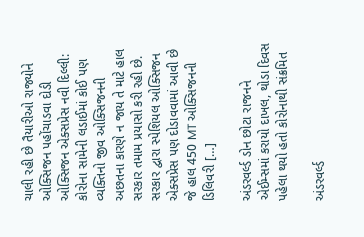ચાલી રહી છે તૈયારીઓ રાજ્યોને ઓક્સિજન પહોંચાડવા દોડી ઓક્સિજન એક્સપ્રેસ નવી દિલ્લી: કોરોના સામેની લડાઈમાં કોઈ પણ વ્યક્તિનો જીવ ઓક્સિજનની અછતના કારણે ન જાય તે માટે હાલ સરકાર તમામ પ્રયાસો કરી રહી છે. સરકાર દ્વારા સ્પેશિયલ ઓક્સિજન એક્સપ્રેસ પણ દોડાવવામાં આવી છે જે હાલ 450 MT ઓક્સિજનની ડિલિવરી […]

અંડરવર્લ્ડ ડોન છોટા રાજનને એઈમ્સમાં કરાયો દાખલ, થોડા દિવસ પહેલા થયો હતો કોરોનાથી સંક્રમિત

અંડરવર્લ્ડ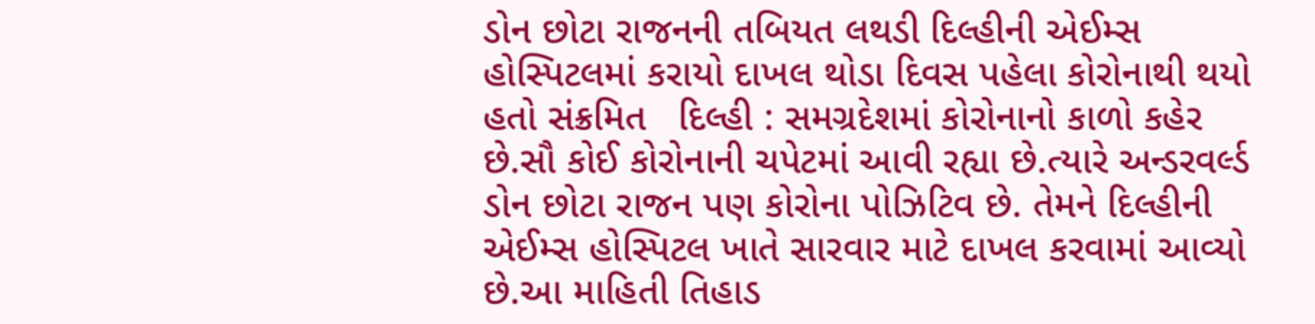ડોન છોટા રાજનની તબિયત લથડી દિલ્હીની એઈમ્સ હોસ્પિટલમાં કરાયો દાખલ થોડા દિવસ પહેલા કોરોનાથી થયો હતો સંક્રમિત   દિલ્હી : સમગ્રદેશમાં કોરોનાનો કાળો કહેર છે.સૌ કોઈ કોરોનાની ચપેટમાં આવી રહ્યા છે.ત્યારે અન્ડરવર્લ્ડ ડોન છોટા રાજન પણ કોરોના પોઝિટિવ છે. તેમને દિલ્હીની એઈમ્સ હોસ્પિટલ ખાતે સારવાર માટે દાખલ કરવામાં આવ્યો છે.આ માહિતી તિહાડ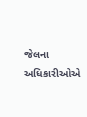જેલના અધિકારીઓએ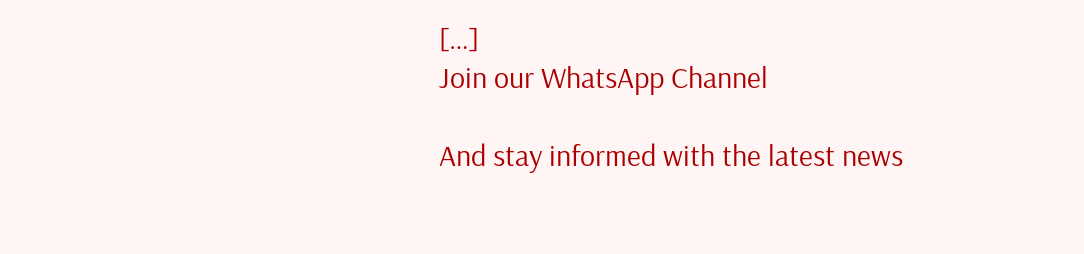[…]
Join our WhatsApp Channel

And stay informed with the latest news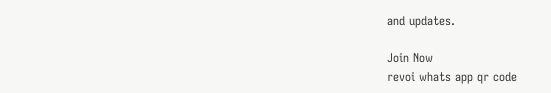and updates.

Join Now
revoi whats app qr code